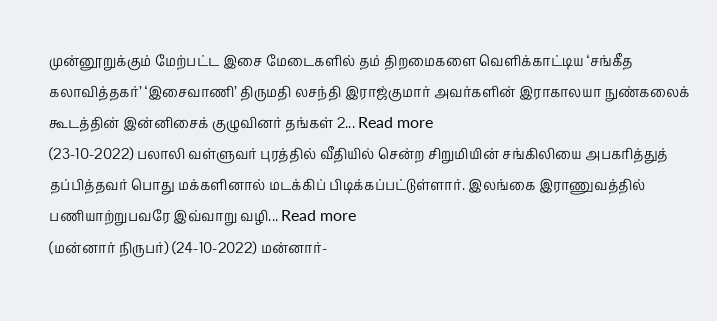முன்னூறுக்கும் மேற்பட்ட இசை மேடைகளில் தம் திறமைகளை வெளிக்காட்டிய ‘சங்கீத கலாவித்தகர்’ ‘இசைவாணி’ திருமதி லசந்தி இராஜ்குமார் அவர்களின் இராகாலயா நுண்கலைக் கூடத்தின் இன்னிசைக் குழுவினர் தங்கள் 2... Read more
(23-10-2022) பலாலி வள்ளுவர் புரத்தில் வீதியில் சென்ற சிறுமியின் சங்கிலியை அபகரித்துத் தப்பித்தவர் பொது மக்களினால் மடக்கிப் பிடிக்கப்பட்டுள்ளார். இலங்கை இராணுவத்தில் பணியாற்றுபவரே இவ்வாறு வழி... Read more
(மன்னார் நிருபர்) (24-10-2022) மன்னார்-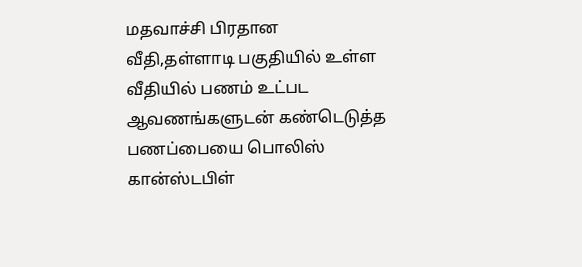மதவாச்சி பிரதான வீதி,தள்ளாடி பகுதியில் உள்ள வீதியில் பணம் உட்பட ஆவணங்களுடன் கண்டெடுத்த பணப்பையை பொலிஸ் கான்ஸ்டபிள்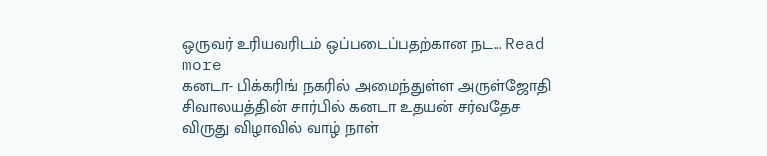ஒருவர் உரியவரிடம் ஒப்படைப்பதற்கான நட... Read more
கனடா- பிக்கரிங் நகரில் அமைந்துள்ள அருள்ஜோதி சிவாலயத்தின் சார்பில் கனடா உதயன் சர்வதேச விருது விழாவில் வாழ் நாள்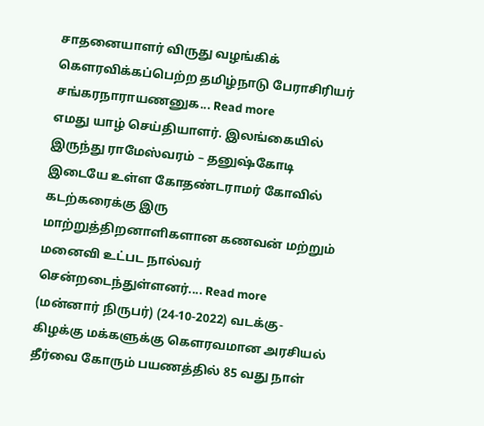சாதனையாளர் விருது வழங்கிக் கௌரவிக்கப்பெற்ற தமிழ்நாடு பேராசிரியர் சங்கரநாராயணனுக... Read more
எமது யாழ் செய்தியாளர். இலங்கையில் இருந்து ராமேஸ்வரம் – தனுஷ்கோடி இடையே உள்ள கோதண்டராமர் கோவில் கடற்கரைக்கு இரு மாற்றுத்திறனாளிகளான கணவன் மற்றும் மனைவி உட்பட நால்வர் சென்றடைந்துள்ளனர்.... Read more
(மன்னார் நிருபர்) (24-10-2022) வடக்கு- கிழக்கு மக்களுக்கு கெளரவமான அரசியல் தீர்வை கோரும் பயணத்தில் 85 வது நாள்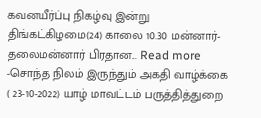கவனயீர்ப்பு நிகழ்வு இன்று திங்கட்கிழமை(24) காலை 10.30 மன்னார்-தலைமன்னார் பிரதான... Read more
-சொந்த நிலம் இருந்தும் அகதி வாழ்க்கை ( 23-10-2022) யாழ் மாவட்டம் பருத்தித்துறை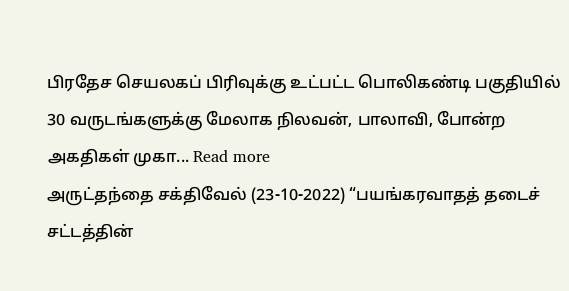பிரதேச செயலகப் பிரிவுக்கு உட்பட்ட பொலிகண்டி பகுதியில் 30 வருடங்களுக்கு மேலாக நிலவன், பாலாவி, போன்ற அகதிகள் முகா... Read more
அருட்தந்தை சக்திவேல் (23-10-2022) “பயங்கரவாதத் தடைச் சட்டத்தின்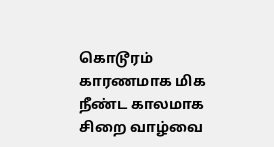கொடூரம் காரணமாக மிக நீண்ட காலமாக சிறை வாழ்வை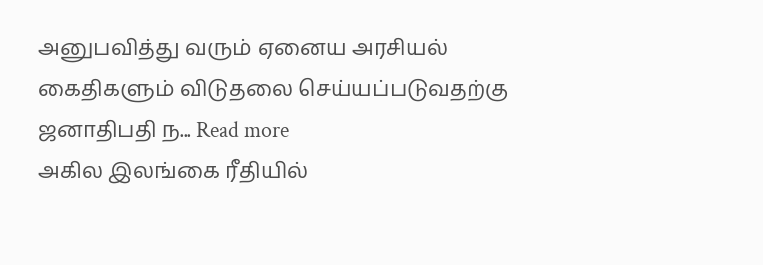அனுபவித்து வரும் ஏனைய அரசியல் கைதிகளும் விடுதலை செய்யப்படுவதற்கு ஜனாதிபதி ந... Read more
அகில இலங்கை ரீதியில்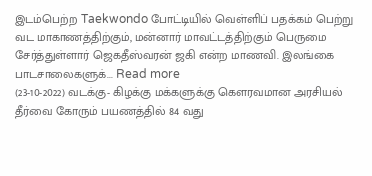இடம்பெற்ற Taekwondo போட்டியில் வெள்ளிப் பதக்கம் பெற்று வட மாகாணத்திற்கும், மன்னார் மாவட்டத்திற்கும் பெருமை சேர்த்துள்ளார் ஜெகதீஸ்வரன் ஜகி என்ற மாணவி. இலங்கை பாடசாலைகளுக்... Read more
(23-10-2022) வடக்கு- கிழக்கு மக்களுக்கு கெளரவமான அரசியல் தீர்வை கோரும் பயணத்தில் 84 வது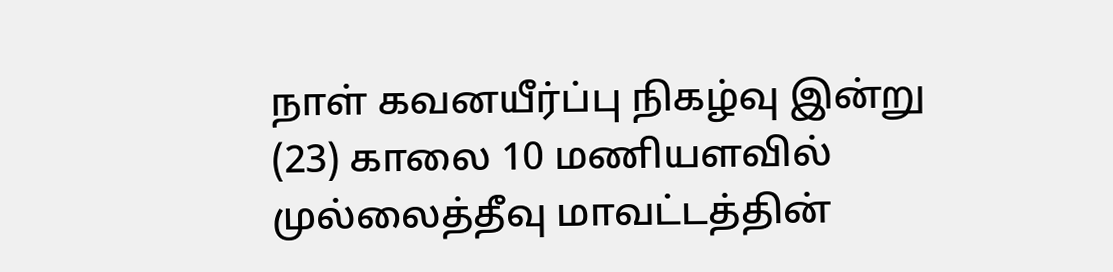நாள் கவனயீர்ப்பு நிகழ்வு இன்று (23) காலை 10 மணியளவில் முல்லைத்தீவு மாவட்டத்தின்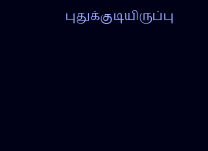புதுக்குடியிருப்பு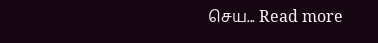செய... Read more